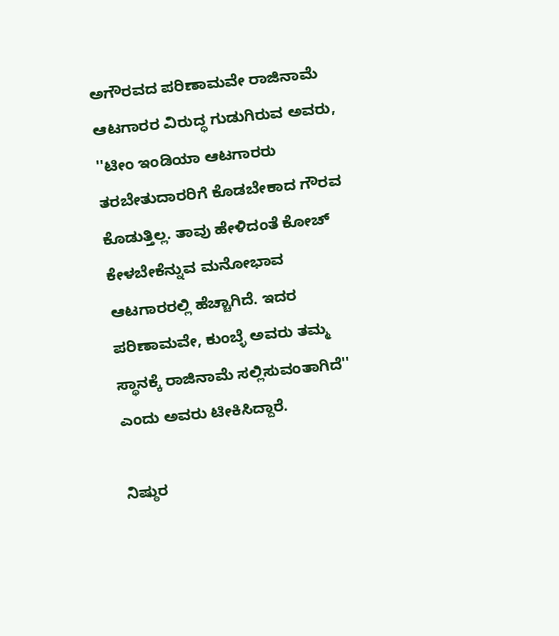ಅಗೌರವದ ಪರಿಣಾಮವೇ ರಾಜಿನಾಮೆ
ಆಟಗಾರರ ವಿರುದ್ಧ ಗುಡುಗಿರುವ ಅವರು, ''ಟೀಂ ಇಂಡಿಯಾ ಆಟಗಾರರು ತರಬೇತುದಾರರಿಗೆ ಕೊಡಬೇಕಾದ ಗೌರವ ಕೊಡುತ್ತಿಲ್ಲ. ತಾವು ಹೇಳಿದಂತೆ ಕೋಚ್ ಕೇಳಬೇಕೆನ್ನುವ ಮನೋಭಾವ ಆಟಗಾರರಲ್ಲಿ ಹೆಚ್ಚಾಗಿದೆ. ಇದರ ಪರಿಣಾಮವೇ, ಕುಂಬ್ಳೆ ಅವರು ತಮ್ಮ ಸ್ಥಾನಕ್ಕೆ ರಾಜಿನಾಮೆ ಸಲ್ಲಿಸುವಂತಾಗಿದೆ'' ಎಂದು ಅವರು ಟೀಕಿಸಿದ್ದಾರೆ.

ನಿಷ್ಠುರ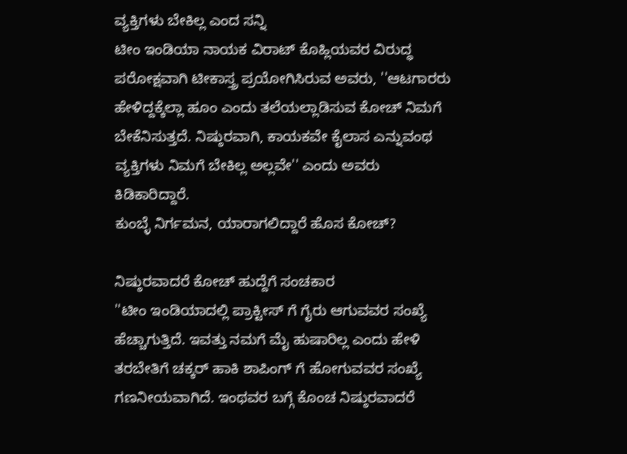ವ್ಯಕ್ತಿಗಳು ಬೇಕಿಲ್ಲ ಎಂದ ಸನ್ನಿ
ಟೀಂ ಇಂಡಿಯಾ ನಾಯಕ ವಿರಾಟ್ ಕೊಹ್ಲಿಯವರ ವಿರುದ್ಧ ಪರೋಕ್ಷವಾಗಿ ಟೀಕಾಸ್ತ್ರ ಪ್ರಯೋಗಿಸಿರುವ ಅವರು, ''ಆಟಗಾರರು ಹೇಳಿದ್ದಕ್ಕೆಲ್ಲಾ ಹೂಂ ಎಂದು ತಲೆಯಲ್ಲಾಡಿಸುವ ಕೋಚ್ ನಿಮಗೆ ಬೇಕೆನಿಸುತ್ತದೆ. ನಿಷ್ಠುರವಾಗಿ, ಕಾಯಕವೇ ಕೈಲಾಸ ಎನ್ನುವಂಥ ವ್ಯಕ್ತಿಗಳು ನಿಮಗೆ ಬೇಕಿಲ್ಲ ಅಲ್ಲವೇ'' ಎಂದು ಅವರು ಕಿಡಿಕಾರಿದ್ದಾರೆ.
ಕುಂಬ್ಳೆ ನಿರ್ಗಮನ, ಯಾರಾಗಲಿದ್ದಾರೆ ಹೊಸ ಕೋಚ್?

ನಿಷ್ಠುರವಾದರೆ ಕೋಚ್ ಹುದ್ದೆಗೆ ಸಂಚಕಾರ
''ಟೀಂ ಇಂಡಿಯಾದಲ್ಲಿ ಪ್ರಾಕ್ಟೀಸ್ ಗೆ ಗೈರು ಆಗುವವರ ಸಂಖ್ಯೆ ಹೆಚ್ಚಾಗುತ್ತಿದೆ. ಇವತ್ತು ನಮಗೆ ಮೈ ಹುಷಾರಿಲ್ಲ ಎಂದು ಹೇಳಿ ತರಬೇತಿಗೆ ಚಕ್ಕರ್ ಹಾಕಿ ಶಾಪಿಂಗ್ ಗೆ ಹೋಗುವವರ ಸಂಖ್ಯೆ ಗಣನೀಯವಾಗಿದೆ. ಇಂಥವರ ಬಗ್ಗೆ ಕೊಂಚ ನಿಷ್ಠುರವಾದರೆ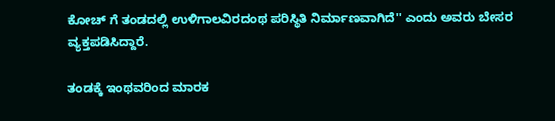ಕೋಚ್ ಗೆ ತಂಡದಲ್ಲಿ ಉಳಿಗಾಲವಿರದಂಥ ಪರಿಸ್ಥಿತಿ ನಿರ್ಮಾಣವಾಗಿದೆ'' ಎಂದು ಅವರು ಬೇಸರ ವ್ಯಕ್ತಪಡಿಸಿದ್ದಾರೆ.

ತಂಡಕ್ಕೆ ಇಂಥವರಿಂದ ಮಾರಕ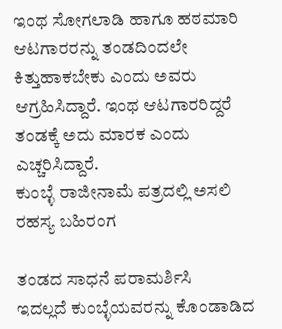ಇಂಥ ಸೋಗಲಾಡಿ ಹಾಗೂ ಹಠಮಾರಿ ಆಟಗಾರರನ್ನು ತಂಡದಿಂದಲೇ ಕಿತ್ತುಹಾಕಬೇಕು ಎಂದು ಅವರು ಆಗ್ರಹಿಸಿದ್ದಾರೆ. ಇಂಥ ಆಟಗಾರರಿದ್ದರೆ ತಂಡಕ್ಕೆ ಅದು ಮಾರಕ ಎಂದು ಎಚ್ಚರಿಸಿದ್ದಾರೆ.
ಕುಂಬ್ಳೆ ರಾಜೀನಾಮೆ ಪತ್ರದಲ್ಲಿ ಅಸಲಿ ರಹಸ್ಯ ಬಹಿರಂಗ

ತಂಡದ ಸಾಧನೆ ಪರಾಮರ್ಶಿಸಿ
ಇದಲ್ಲದೆ ಕುಂಬ್ಳೆಯವರನ್ನು ಕೊಂಡಾಡಿದ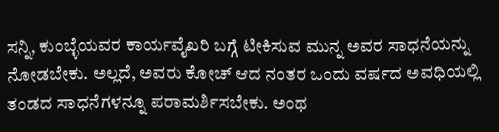ಸನ್ನಿ, ಕುಂಬ್ಳೆಯವರ ಕಾರ್ಯವೈಖರಿ ಬಗ್ಗೆ ಟೀಕಿಸುವ ಮುನ್ನ ಅವರ ಸಾಧನೆಯನ್ನು ನೋಡಬೇಕು. ಅಲ್ಲದೆ, ಅವರು ಕೋಚ್ ಆದ ನಂತರ ಒಂದು ವರ್ಷದ ಅವಧಿಯಲ್ಲಿ ತಂಡದ ಸಾಧನೆಗಳನ್ನೂ ಪರಾಮರ್ಶಿಸಬೇಕು. ಅಂಥ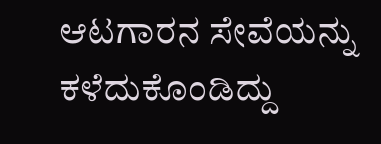ಆಟಗಾರನ ಸೇವೆಯನ್ನು ಕಳೆದುಕೊಂಡಿದ್ದು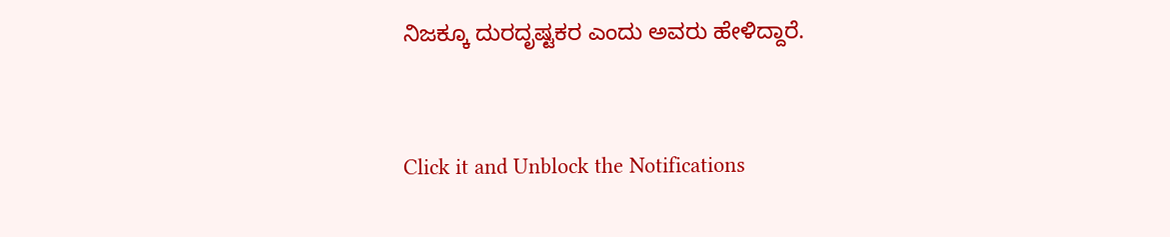ನಿಜಕ್ಕೂ ದುರದೃಷ್ಟಕರ ಎಂದು ಅವರು ಹೇಳಿದ್ದಾರೆ.


Click it and Unblock the Notifications